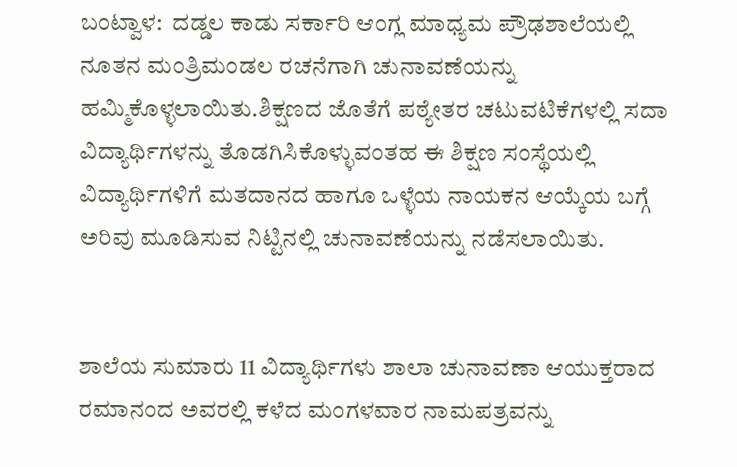ಬಂಟ್ವಾಳ:  ದಡ್ಡಲ ಕಾಡು ಸರ್ಕಾರಿ ಆಂಗ್ಲ ಮಾಧ್ಯಮ ಪ್ರೌಢಶಾಲೆಯಲ್ಲಿ  ನೂತನ ಮಂತ್ರಿಮಂಡಲ ರಚನೆಗಾಗಿ ಚುನಾವಣೆಯನ್ನು ಹಮ್ಮಿಕೊಳ್ಳಲಾಯಿತು.ಶಿಕ್ಷಣದ ಜೊತೆಗೆ ಪಠ್ಯೇತರ ಚಟುವಟಿಕೆಗಳಲ್ಲಿ ಸದಾ ವಿದ್ಯಾರ್ಥಿಗಳನ್ನು ತೊಡಗಿಸಿಕೊಳ್ಳುವಂತಹ ಈ ಶಿಕ್ಷಣ ಸಂಸ್ಥೆಯಲ್ಲಿ ವಿದ್ಯಾರ್ಥಿಗಳಿಗೆ ಮತದಾನದ ಹಾಗೂ ಒಳ್ಳೆಯ ನಾಯಕನ ಆಯ್ಕೆಯ ಬಗ್ಗೆ ಅರಿವು ಮೂಡಿಸುವ ನಿಟ್ಟಿನಲ್ಲಿ ಚುನಾವಣೆಯನ್ನು ನಡೆಸಲಾಯಿತು.


ಶಾಲೆಯ ಸುಮಾರು 11 ವಿದ್ಯಾರ್ಥಿಗಳು ಶಾಲಾ ಚುನಾವಣಾ ಆಯುಕ್ತರಾದ ರಮಾನಂದ ಅವರಲ್ಲಿ ಕಳೆದ ಮಂಗಳವಾರ ನಾಮಪತ್ರವನ್ನು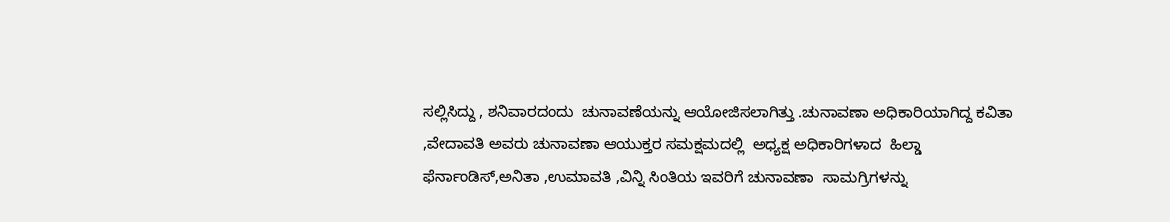ಸಲ್ಲಿಸಿದ್ದು , ಶನಿವಾರದಂದು  ಚುನಾವಣೆಯನ್ನು ಆಯೋಜಿಸಲಾಗಿತ್ತು .ಚುನಾವಣಾ ಅಧಿಕಾರಿಯಾಗಿದ್ದ ಕವಿತಾ ,ವೇದಾವತಿ ಅವರು ಚುನಾವಣಾ ಆಯುಕ್ತರ ಸಮಕ್ಷಮದಲ್ಲಿ  ಅಧ್ಯಕ್ಷ ಅಧಿಕಾರಿಗಳಾದ  ಹಿಲ್ಡಾ ಫೆರ್ನಾಂಡಿಸ್,ಅನಿತಾ ,ಉಮಾವತಿ ,ವಿನ್ನಿ ಸಿಂತಿಯ ಇವರಿಗೆ ಚುನಾವಣಾ  ಸಾಮಗ್ರಿಗಳನ್ನು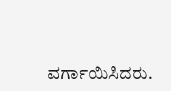ವರ್ಗಾಯಿಸಿದರು.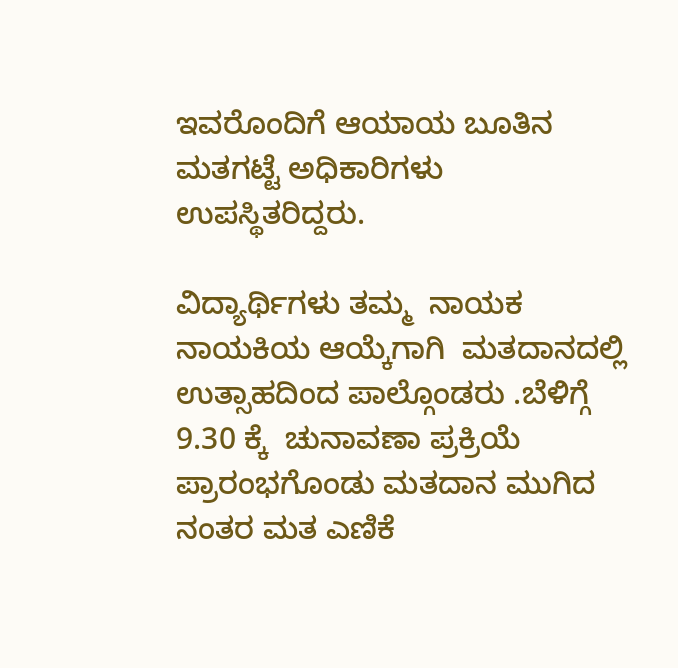ಇವರೊಂದಿಗೆ ಆಯಾಯ ಬೂತಿನ ಮತಗಟ್ಟೆ ಅಧಿಕಾರಿಗಳು ಉಪಸ್ಥಿತರಿದ್ದರು.

ವಿದ್ಯಾರ್ಥಿಗಳು ತಮ್ಮ  ನಾಯಕ ನಾಯಕಿಯ ಆಯ್ಕೆಗಾಗಿ  ಮತದಾನದಲ್ಲಿ ಉತ್ಸಾಹದಿಂದ ಪಾಲ್ಗೊಂಡರು .ಬೆಳಿಗ್ಗೆ 9.30 ಕ್ಕೆ  ಚುನಾವಣಾ ಪ್ರಕ್ರಿಯೆ ಪ್ರಾರಂಭಗೊಂಡು ಮತದಾನ ಮುಗಿದ ನಂತರ ಮತ ಎಣಿಕೆ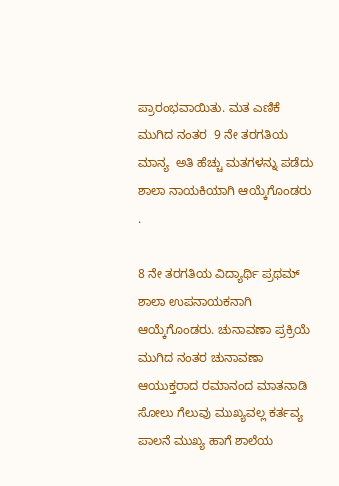ಪ್ರಾರಂಭವಾಯಿತು. ಮತ ಎಣಿಕೆ ಮುಗಿದ ನಂತರ  9 ನೇ ತರಗತಿಯ  ಮಾನ್ಯ  ಅತಿ ಹೆಚ್ಚು ಮತಗಳನ್ನು ಪಡೆದು  ಶಾಲಾ ನಾಯಕಿಯಾಗಿ ಆಯ್ಕೆಗೊಂಡರು .

8 ನೇ ತರಗತಿಯ ವಿದ್ಯಾರ್ಥಿ ಪ್ರಥಮ್ ಶಾಲಾ ಉಪನಾಯಕನಾಗಿ ಆಯ್ಕೆಗೊಂಡರು. ಚುನಾವಣಾ ಪ್ರಕ್ರಿಯೆ ಮುಗಿದ ನಂತರ ಚುನಾವಣಾ ಆಯುಕ್ತರಾದ ರಮಾನಂದ ಮಾತನಾಡಿ  ಸೋಲು ಗೆಲುವು ಮುಖ್ಯವಲ್ಲ ಕರ್ತವ್ಯ ಪಾಲನೆ ಮುಖ್ಯ ಹಾಗೆ ಶಾಲೆಯ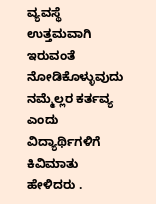ವ್ಯವಸ್ಥೆ ಉತ್ತಮವಾಗಿ   ಇರುವಂತೆ ನೋಡಿಕೊಳ್ಳುವುದು ನಮ್ಮೆಲ್ಲರ ಕರ್ತವ್ಯ ಎಂದು ವಿದ್ಯಾರ್ಥಿಗಳಿಗೆ ಕಿವಿಮಾತು ಹೇಳಿದರು .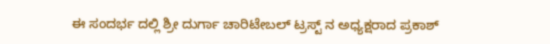ಈ ಸಂದರ್ಭ ದಲ್ಲಿ ಶ್ರೀ ದುರ್ಗಾ ಚಾರಿಟೇಬಲ್ ಟ್ರಸ್ಟ್ ನ ಅಧ್ಯಕ್ಷರಾದ ಪ್ರಕಾಶ್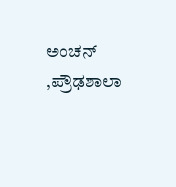ಅಂಚನ್  ,ಪ್ರೌಢಶಾಲಾ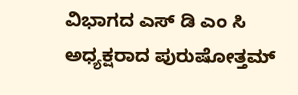ವಿಭಾಗದ ಎಸ್ ಡಿ ಎಂ ಸಿ ಅಧ್ಯಕ್ಷರಾದ ಪುರುಷೋತ್ತಮ್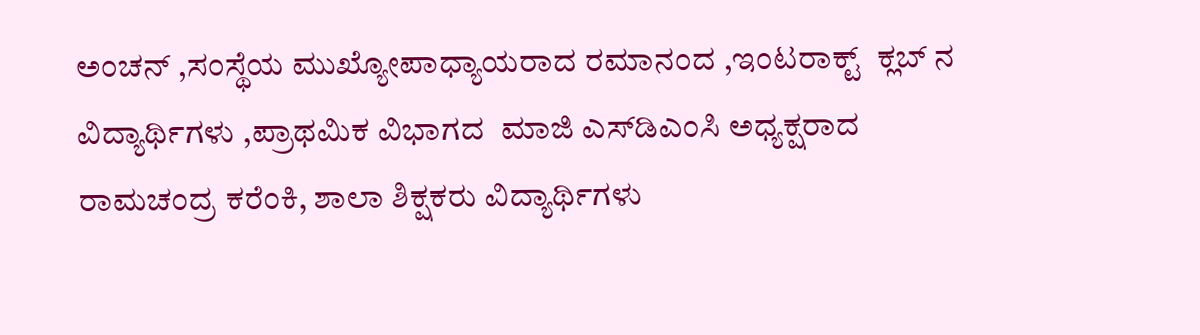ಅಂಚನ್ ,ಸಂಸ್ಥೆಯ ಮುಖ್ಯೋಪಾಧ್ಯಾಯರಾದ ರಮಾನಂದ ,ಇಂಟರಾಕ್ಟ್  ಕ್ಲಬ್ ನ ವಿದ್ಯಾರ್ಥಿಗಳು ,ಪ್ರಾಥಮಿಕ ವಿಭಾಗದ  ಮಾಜಿ ಎಸ್‌ಡಿಎಂಸಿ ಅಧ್ಯಕ್ಷರಾದ ರಾಮಚಂದ್ರ ಕರೆಂಕಿ, ಶಾಲಾ ಶಿಕ್ಷಕರು ವಿದ್ಯಾರ್ಥಿಗಳು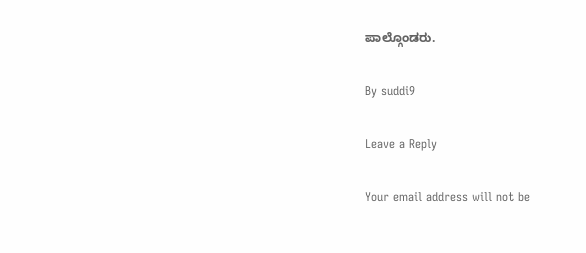ಪಾಲ್ಗೊಂಡರು.

By suddi9

Leave a Reply

Your email address will not be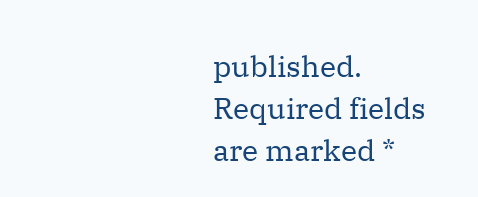published. Required fields are marked *